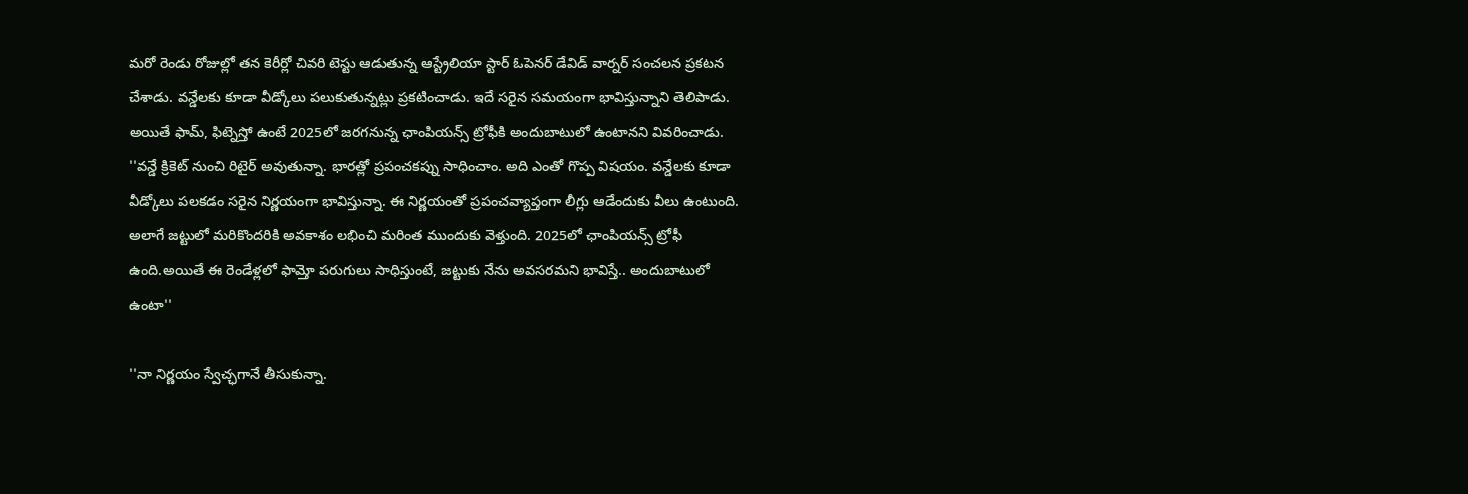మరో రెండు రోజుల్లో తన కెరీర్లో చివరి టెస్టు ఆడుతున్న ఆస్ట్రేలియా స్టార్ ఓపెనర్ డేవిడ్ వార్నర్ సంచలన ప్రకటన చేశాడు. వన్డేలకు కూడా వీడ్కోలు పలుకుతున్నట్లు ప్రకటించాడు. ఇదే సరైన సమయంగా భావిస్తున్నాని తెలిపాడు. అయితే ఫామ్, ఫిట్నెస్తో ఉంటే 2025లో జరగనున్న ఛాంపియన్స్ ట్రోఫీకి అందుబాటులో ఉంటానని వివరించాడు.
''వన్డే క్రికెట్ నుంచి రిటైర్ అవుతున్నా. భారత్లో ప్రపంచకప్ను సాధించాం. అది ఎంతో గొప్ప విషయం. వన్డేలకు కూడా వీడ్కోలు పలకడం సరైన నిర్ణయంగా భావిస్తున్నా. ఈ నిర్ణయంతో ప్రపంచవ్యాప్తంగా లీగ్లు ఆడేందుకు వీలు ఉంటుంది. అలాగే జట్టులో మరికొందరికి అవకాశం లభించి మరింత ముందుకు వెళ్తుంది. 2025లో ఛాంపియన్స్ ట్రోఫీ ఉంది.అయితే ఈ రెండేళ్లలో ఫామ్తో పరుగులు సాధిస్తుంటే, జట్టుకు నేను అవసరమని భావిస్తే.. అందుబాటులో ఉంటా''

''నా నిర్ణయం స్వేచ్ఛగానే తీసుకున్నా.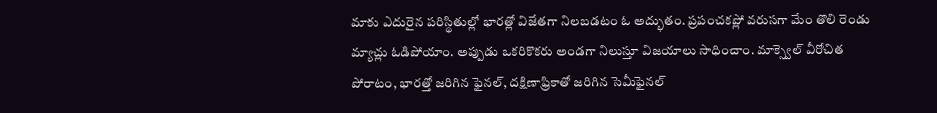మాకు ఎదురైన పరిస్థితుల్లో భారత్లో విజేతగా నిలబడటం ఓ అద్భుతం. ప్రపంచకప్లో వరుసగా మేం తొలి రెండు మ్యాచ్లు ఓడిపోయాం. అప్పుడు ఒకరికొకరు అండగా నిలుస్తూ విజయాలు సాధించాం. మాక్స్వెల్ వీరోచిత పోరాటం, భారత్తో జరిగిన ఫైనల్, దక్షిణాఫ్రికాతో జరిగిన సెమీఫైనల్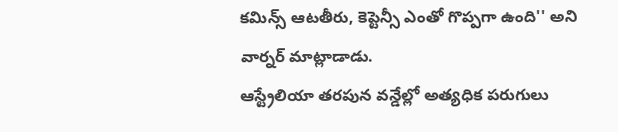కమిన్స్ ఆటతీరు, కెప్టెన్సీ ఎంతో గొప్పగా ఉంది'' అని వార్నర్ మాట్లాడాడు.
ఆస్ట్రేలియా తరపున వన్డేల్లో అత్యధిక పరుగులు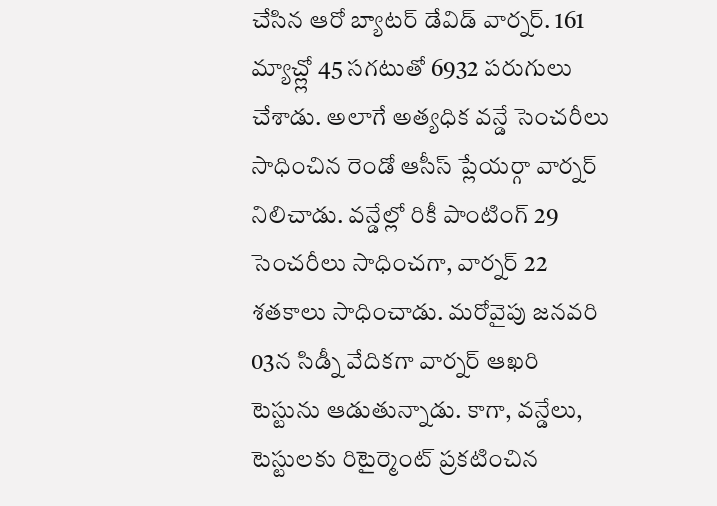చేసిన ఆరో బ్యాటర్ డేవిడ్ వార్నర్. 161 మ్యాచ్ల్లో 45 సగటుతో 6932 పరుగులు చేశాడు. అలాగే అత్యధిక వన్డే సెంచరీలు సాధించిన రెండో ఆసీస్ ప్లేయర్గా వార్నర్ నిలిచాడు. వన్డేల్లో రికీ పాంటింగ్ 29 సెంచరీలు సాధించగా, వార్నర్ 22 శతకాలు సాధించాడు. మరోవైపు జనవరి 03న సిడ్నీ వేదికగా వార్నర్ ఆఖరి టెస్టును ఆడుతున్నాడు. కాగా, వన్డేలు, టెస్టులకు రిటైర్మెంట్ ప్రకటించిన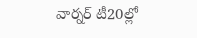వార్నర్ టీ20ల్లో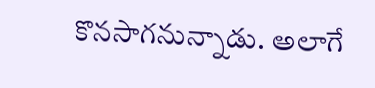కొనసాగనున్నాడు. అలాగే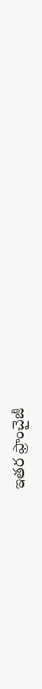ఇతర ఫ్రాంచైజీ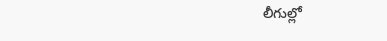లీగుల్లో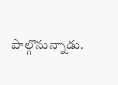పాల్గొనున్నాడు.